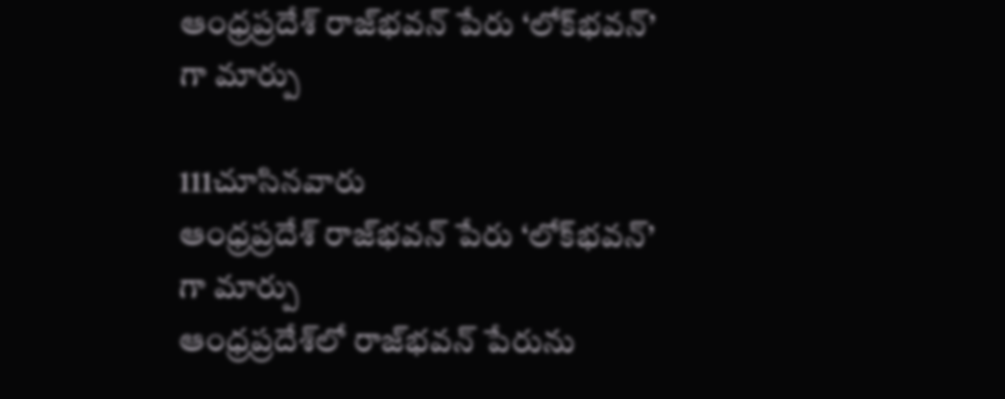ఆంధ్రప్రదేశ్‌ రాజ్‌భవన్ పేరు ‘లోక్‌భవన్‌’ గా మార్పు

111చూసినవారు
ఆంధ్రప్రదేశ్‌ రాజ్‌భవన్ పేరు ‘లోక్‌భవన్‌’ గా మార్పు
ఆంధ్రప్రదేశ్‌లో రాజ్‌భవన్ పేరును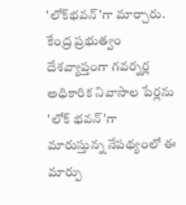'లోక్‌భవన్‌'గా మార్చారు. కేంద్ర ప్రభుత్వం దేశవ్యాప్తంగా గవర్నర్ల అధికారిక నివాసాల పేర్లను 'లోక్ భవన్'గా మారుస్తున్న నేపథ్యంలో ఈ మార్పు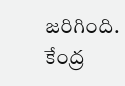జరిగింది. కేంద్ర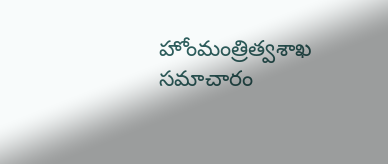హోంమంత్రిత్వశాఖ సమాచారం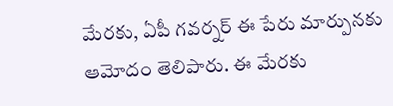మేరకు, ఏపీ గవర్నర్ ఈ పేరు మార్పునకు ఆమోదం తెలిపారు. ఈ మేరకు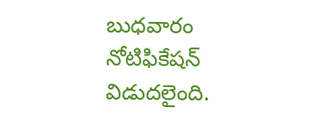బుధవారం నోటిఫికేషన్ విడుదలైంది.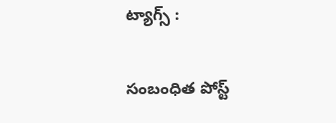ట్యాగ్స్ :

సంబంధిత పోస్ట్